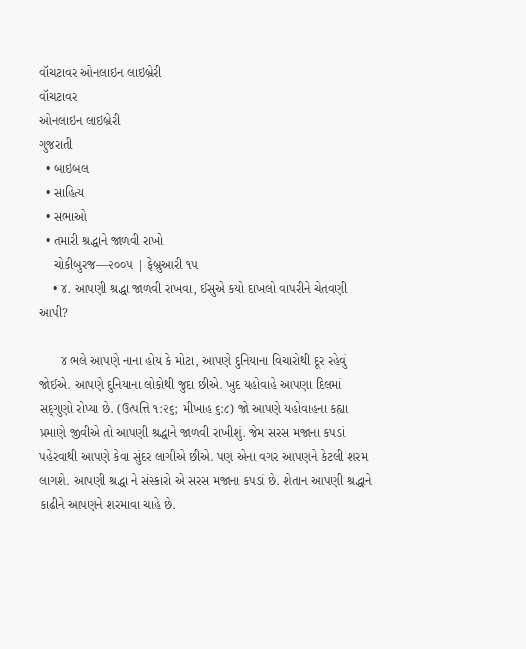વૉચટાવર ઓનલાઇન લાઇબ્રેરી
વૉચટાવર
ઓનલાઇન લાઇબ્રેરી
ગુજરાતી
  • બાઇબલ
  • સાહિત્ય
  • સભાઓ
  • તમારી શ્રદ્ધાને જાળવી રાખો
    ચોકીબુરજ—૨૦૦૫ | ફેબ્રુઆરી ૧૫
    • ૪. આપણી શ્રદ્ધા જાળવી રાખવા, ઈસુએ કયો દાખલો વાપરીને ચેતવણી આપી?

      ૪ ભલે આપણે નાના હોય કે મોટા, આપણે દુનિયાના વિચારોથી દૂર રહેવું જોઈએ. આપણે દુનિયાના લોકોથી જુદા છીએ. ખુદ યહોવાહે આપણા દિલમાં સદ્‍ગુણો રોપ્યા છે. (ઉત્પત્તિ ૧:૨૬; મીખાહ ૬:૮) જો આપણે યહોવાહના કહ્યા પ્રમાણે જીવીએ તો આપણી શ્રદ્ધાને જાળવી રાખીશું. જેમ સરસ મજાના કપડાં પહેરવાથી આપણે કેવા સુંદર લાગીએ છીએ. પણ એના વગર આપણને કેટલી શરમ લાગશે. આપણી શ્રદ્ધા ને સંસ્કારો એ સરસ મજાના કપડાં છે. શેતાન આપણી શ્રદ્ધાને કાઢીને આપણને શરમાવા ચાહે છે.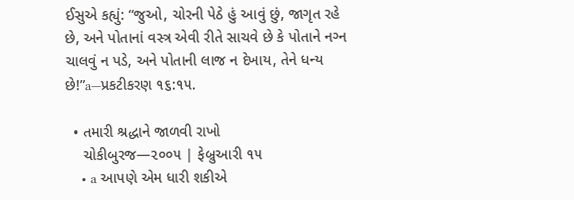ઈસુએ કહ્યું: “જુઓ, ચોરની પેઠે હું આવું છું, જાગૃત રહે છે, અને પોતાનાં વસ્ત્ર એવી રીતે સાચવે છે કે પોતાને નગ્‍ન ચાલવું ન પડે, અને પોતાની લાજ ન દેખાય, તેને ધન્ય છે!”a—પ્રકટીકરણ ૧૬:૧૫.

  • તમારી શ્રદ્ધાને જાળવી રાખો
    ચોકીબુરજ—૨૦૦૫ | ફેબ્રુઆરી ૧૫
    • a આપણે એમ ધારી શકીએ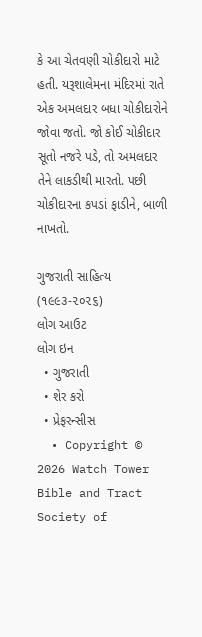કે આ ચેતવણી ચોકીદારો માટે હતી. યરૂશાલેમના મંદિરમાં રાતે એક અમલદાર બધા ચોકીદારોને જોવા જતો. જો કોઈ ચોકીદાર સૂતો નજરે પડે, તો અમલદાર તેને લાકડીથી મારતો. પછી ચોકીદારના કપડાં ફાડીને, બાળી નાખતો.

ગુજરાતી સાહિત્ય (૧૯૯૩-૨૦૨૬)
લોગ આઉટ
લોગ ઇન
  • ગુજરાતી
  • શેર કરો
  • પ્રેફરન્સીસ
  • Copyright © 2026 Watch Tower Bible and Tract Society of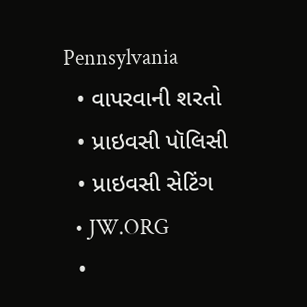Pennsylvania
  • વાપરવાની શરતો
  • પ્રાઇવસી પૉલિસી
  • પ્રાઇવસી સેટિંગ
  • JW.ORG
  •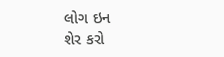લોગ ઇન
શેર કરો